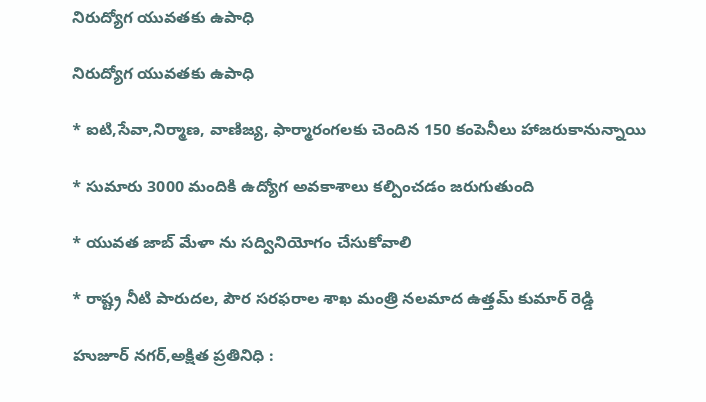నిరుద్యోగ యువతకు ఉపాధి

నిరుద్యోగ యువతకు ఉపాధి

* ఐటి,సేవా,నిర్మాణ, వాణిజ్య, ఫార్మారంగలకు చెందిన 150 కంపెనీలు హాజరుకానున్నాయి

* సుమారు 3000 మందికి ఉద్యోగ అవకాశాలు కల్పించడం జరుగుతుంది

* యువత జాబ్ మేళా ను సద్వినియోగం చేసుకోవాలి

* రాష్ట్ర నీటి పారుదల, పౌర సరఫరాల శాఖ మంత్రి నలమాద ఉత్తమ్ కుమార్ రెడ్డి

హుజూర్ నగర్,అక్షిత ప్రతినిధి :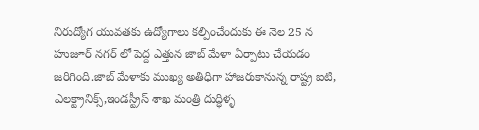నిరుద్యోగ యువతకు ఉద్యోగాలు కల్పించేందుకు ఈ నెల 25 న హుజూర్ నగర్ లో పెద్ద ఎత్తున జాబ్ మేళా ఏర్పాటు చేయడం జరిగింది.జాబ్ మేళాకు ముఖ్య అతిధిగా హాజరుకానున్న రాష్ట్ర ఐటి, ఎలక్ట్రానిక్స్,ఇండస్ట్రీస్ శాఖ మంత్రి దుద్ధిళ్ళ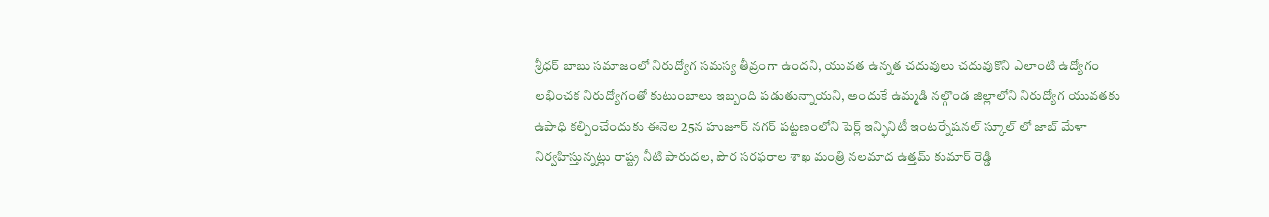శ్రీధర్ బాబు సమాజంలో నిరుద్యోగ సమస్య తీవ్రంగా ఉందని, యువత ఉన్నత చదువులు చదువుకొని ఎలాంటి ఉద్యోగం లభించక నిరుద్యోగంతో కుటుంబాలు ఇబ్బంది పడుతున్నాయని, అందుకే ఉమ్మడి నల్గొండ జిల్లాలోని నిరుద్యోగ యువతకు ఉపాధి కల్పించేందుకు ఈనెల 25న హుజూర్ నగర్ పట్టణంలోని పెర్ల్ ఇన్ఫినిటీ ఇంటర్నేషనల్ స్కూల్ లో జాబ్ మేళా నిర్వహిస్తున్నట్లు రాష్ట్ర నీటి పారుదల, పౌర సరఫరాల శాఖ మంత్రి నలమాద ఉత్తమ్ కుమార్ రెడ్డి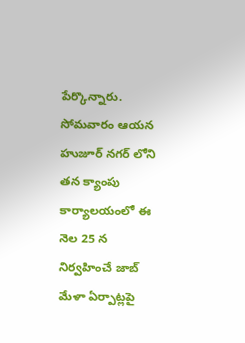పేర్కొన్నారు. సోమవారం ఆయన హుజూర్ నగర్ లోని తన క్యాంపు కార్యాలయంలో ఈ నెల 25 న నిర్వహించే జాబ్ మేళా ఏర్పాట్లపై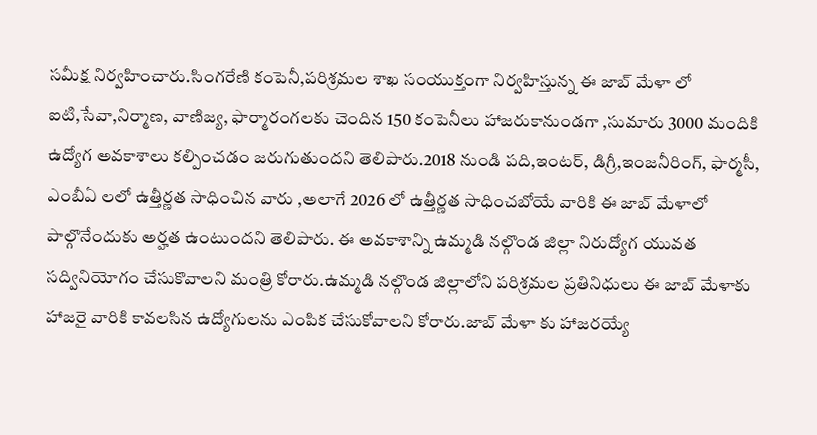సమీక్ష నిర్వహించారు.సింగరేణి కంపెనీ,పరిశ్రమల శాఖ సంయుక్తంగా నిర్వహిస్తున్న ఈ జాబ్ మేళా లో ఐటి,సేవా,నిర్మాణ, వాణిజ్య, ఫార్మారంగలకు చెందిన 150 కంపెనీలు హాజరుకానుండగా ,సుమారు 3000 మందికి ఉద్యోగ అవకాశాలు కల్పించడం జరుగుతుందని తెలిపారు.2018 నుండి పది,ఇంటర్, డిగ్రీ,ఇంజనీరింగ్, ఫార్మసీ, ఎంబీఏ లలో ఉత్తీర్ణత సాధించిన వారు ,అలాగే 2026 లో ఉత్తీర్ణత సాధించబోయే వారికి ఈ జాబ్ మేళాలో పాల్గొనేందుకు అర్హత ఉంటుందని తెలిపారు. ఈ అవకాశాన్ని ఉమ్మడి నల్గొండ జిల్లా నిరుద్యోగ యువత సద్వినియోగం చేసుకొవాలని మంత్రి కోరారు.ఉమ్మడి నల్గొండ జిల్లాలోని పరిశ్రమల ప్రతినిధులు ఈ జాబ్ మేళాకు హాజరై వారికి కావలసిన ఉద్యోగులను ఎంపిక చేసుకోవాలని కోరారు.జాబ్ మేళా కు హాజరయ్యే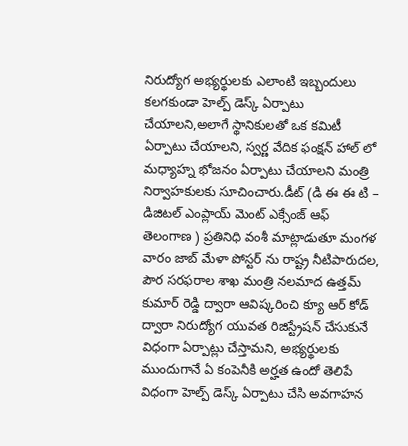నిరుద్యోగ అభ్యర్థులకు ఎలాంటి ఇబ్బందులు కలగకుండా హెల్ప్ డెస్క్ ఏర్పాటు చేయాలని,అలాగే స్థానికులతో ఒక కమిటీ ఏర్పాటు చేయాలని, స్వర్ణ వేదిక ఫంక్షన్ హాల్ లో మధ్యాహ్న భోజనం ఏర్పాటు చేయాలని మంత్రి నిర్వాహకులకు సూచించారు.డీట్ (డి ఈ ఈ టి – డిజిటల్ ఎంప్లాయ్ మెంట్ ఎక్సేంజ్ ఆఫ్ తెలంగాణ ) ప్రతినిధి వంశీ మాట్లాడుతూ మంగళ వారం జాబ్ మేళా పోస్టర్ ను రాష్ట్ర నీటిపారుదల, పౌర సరఫరాల శాఖ మంత్రి నలమాద ఉత్తమ్ కుమార్ రెడ్డి ద్వారా ఆవిష్కరించి క్యూ ఆర్ కోడ్ ద్వారా నిరుద్యోగ యువత రిజిస్ట్రేషన్ చేసుకునే విధంగా ఏర్పాట్లు చేస్తామని, అభ్యర్థులకు ముందుగానే ఏ కంపెనీకి అర్హత ఉందో తెలిపే విధంగా హెల్ప్ డెస్క్ ఏర్పాటు చేసి అవగాహన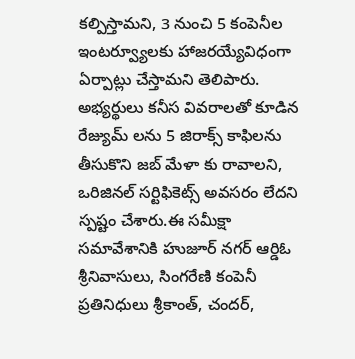కల్పిస్తామని, 3 నుంచి 5 కంపెనీల ఇంటర్వ్యూలకు హాజరయ్యేవిధంగా ఏర్పాట్లు చేస్తామని తెలిపారు. అభ్యర్థులు కనీస వివరాలతో కూడిన రేజ్యుమ్ లను 5 జిరాక్స్ కాఫిలను తీసుకొని జబ్ మేళా కు రావాలని, ఒరిజినల్ సర్టిఫికెట్స్ అవసరం లేదని స్పష్టం చేశారు.ఈ సమీక్షా సమావేశానికి హుజూర్ నగర్ ఆర్డిఓ శ్రీనివాసులు, సింగరేణి కంపెనీ ప్రతినిధులు శ్రీకాంత్, చందర్,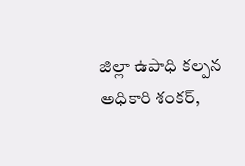జిల్లా ఉపాధి కల్పన అధికారి శంకర్,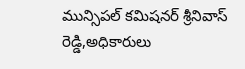మున్సిపల్ కమిషనర్ శ్రీనివాస్ రెడ్డి,అధికారులు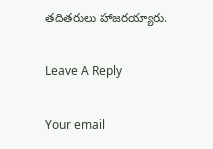తదితరులు హాజరయ్యారు.

Leave A Reply

Your email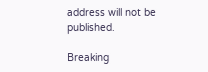address will not be published.

Breaking